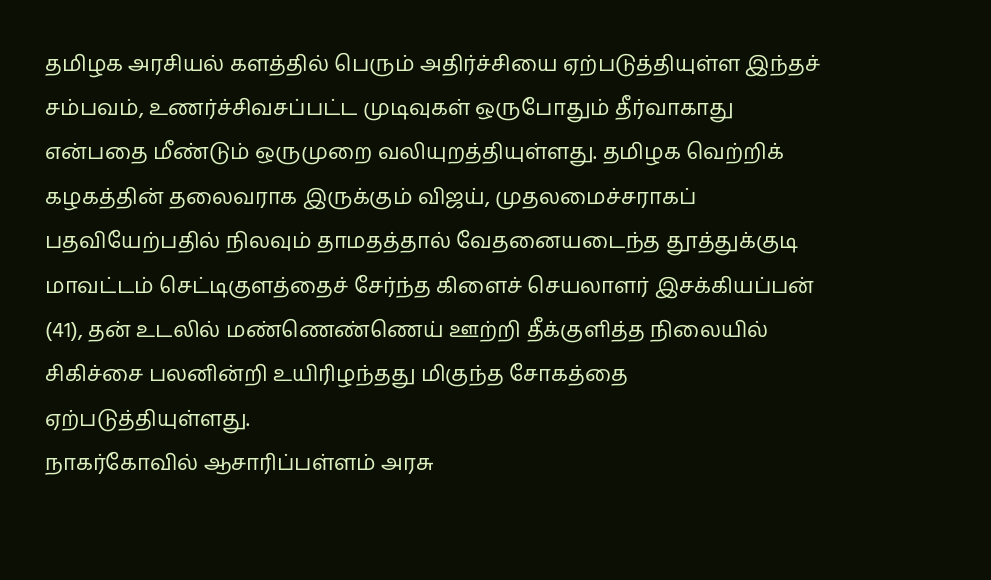தமிழக அரசியல் களத்தில் பெரும் அதிர்ச்சியை ஏற்படுத்தியுள்ள இந்தச் சம்பவம், உணர்ச்சிவசப்பட்ட முடிவுகள் ஒருபோதும் தீர்வாகாது என்பதை மீண்டும் ஒருமுறை வலியுறத்தியுள்ளது. தமிழக வெற்றிக் கழகத்தின் தலைவராக இருக்கும் விஜய், முதலமைச்சராகப் பதவியேற்பதில் நிலவும் தாமதத்தால் வேதனையடைந்த தூத்துக்குடி மாவட்டம் செட்டிகுளத்தைச் சேர்ந்த கிளைச் செயலாளர் இசக்கியப்பன் (41), தன் உடலில் மண்ணெண்ணெய் ஊற்றி தீக்குளித்த நிலையில் சிகிச்சை பலனின்றி உயிரிழந்தது மிகுந்த சோகத்தை ஏற்படுத்தியுள்ளது.
நாகர்கோவில் ஆசாரிப்பள்ளம் அரசு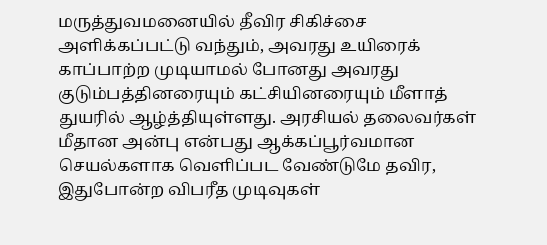மருத்துவமனையில் தீவிர சிகிச்சை அளிக்கப்பட்டு வந்தும், அவரது உயிரைக் காப்பாற்ற முடியாமல் போனது அவரது குடும்பத்தினரையும் கட்சியினரையும் மீளாத் துயரில் ஆழ்த்தியுள்ளது. அரசியல் தலைவர்கள் மீதான அன்பு என்பது ஆக்கப்பூர்வமான செயல்களாக வெளிப்பட வேண்டுமே தவிர, இதுபோன்ற விபரீத முடிவுகள்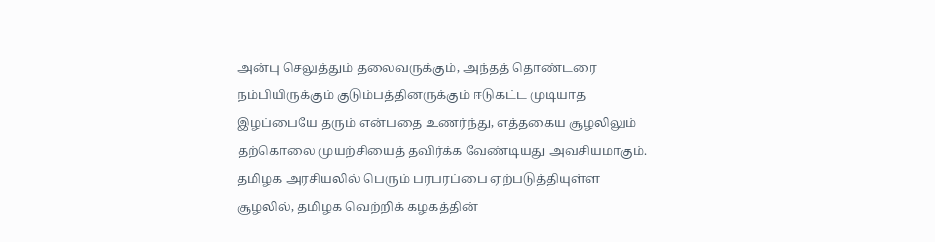அன்பு செலுத்தும் தலைவருக்கும், அந்தத் தொண்டரை நம்பியிருக்கும் குடும்பத்தினருக்கும் ஈடுகட்ட முடியாத இழப்பையே தரும் என்பதை உணர்ந்து, எத்தகைய சூழலிலும் தற்கொலை முயற்சியைத் தவிர்க்க வேண்டியது அவசியமாகும்.
தமிழக அரசியலில் பெரும் பரபரப்பை ஏற்படுத்தியுள்ள சூழலில், தமிழக வெற்றிக் கழகத்தின்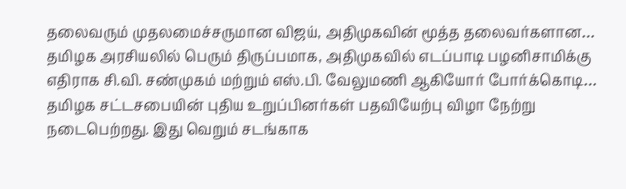தலைவரும் முதலமைச்சருமான விஜய், அதிமுகவின் மூத்த தலைவர்களான…
தமிழக அரசியலில் பெரும் திருப்பமாக, அதிமுகவில் எடப்பாடி பழனிசாமிக்கு எதிராக சி.வி. சண்முகம் மற்றும் எஸ்.பி. வேலுமணி ஆகியோர் போர்க்கொடி…
தமிழக சட்டசபையின் புதிய உறுப்பினர்கள் பதவியேற்பு விழா நேற்று நடைபெற்றது. இது வெறும் சடங்காக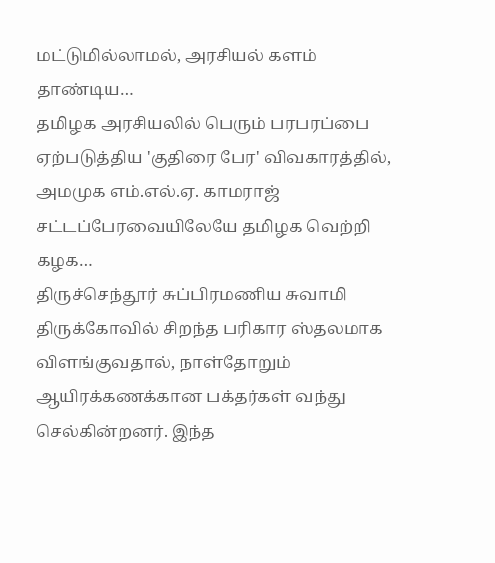மட்டுமில்லாமல், அரசியல் களம் தாண்டிய…
தமிழக அரசியலில் பெரும் பரபரப்பை ஏற்படுத்திய 'குதிரை பேர' விவகாரத்தில், அமமுக எம்.எல்.ஏ. காமராஜ் சட்டப்பேரவையிலேயே தமிழக வெற்றி கழக…
திருச்செந்தூர் சுப்பிரமணிய சுவாமி திருக்கோவில் சிறந்த பரிகார ஸ்தலமாக விளங்குவதால், நாள்தோறும் ஆயிரக்கணக்கான பக்தர்கள் வந்து செல்கின்றனர். இந்த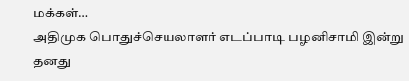மக்கள்…
அதிமுக பொதுச்செயலாளர் எடப்பாடி பழனிசாமி இன்று தனது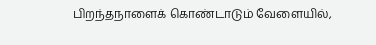பிறந்தநாளைக் கொண்டாடும் வேளையில்,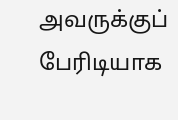அவருக்குப் பேரிடியாக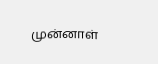முன்னாள்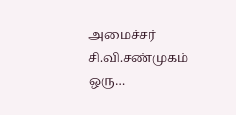அமைச்சர் சி.வி.சண்முகம் ஒரு…